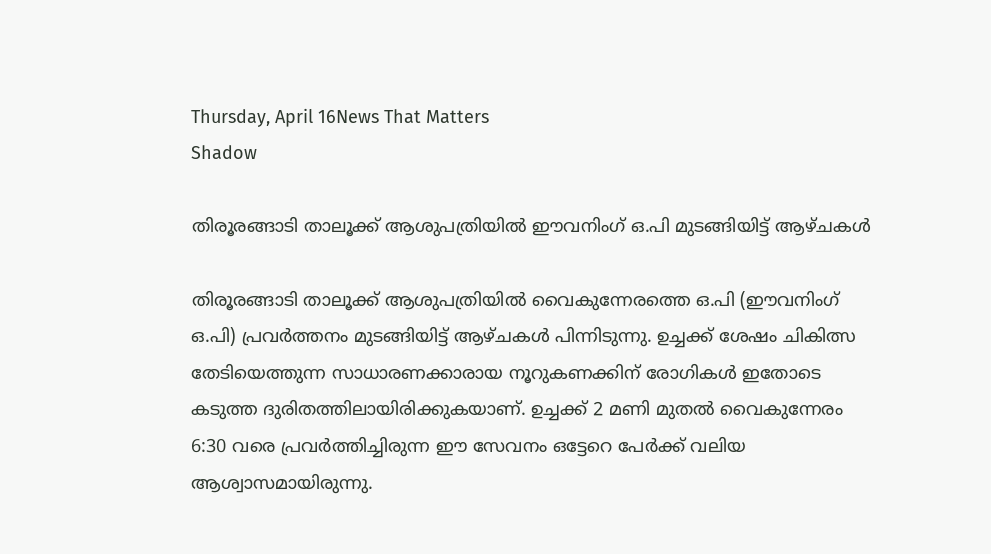Thursday, April 16News That Matters
Shadow

തിരൂരങ്ങാടി താലൂക്ക് ആശുപത്രിയിൽ ഈവനിംഗ് ഒ.പി മുടങ്ങിയിട്ട് ആഴ്ചകൾ

തിരൂരങ്ങാടി താലൂക്ക് ആശുപത്രിയിൽ വൈകുന്നേരത്തെ ഒ.പി (ഈവനിംഗ് ഒ.പി) പ്രവർത്തനം മുടങ്ങിയിട്ട് ആഴ്ചകൾ പിന്നിടുന്നു. ഉച്ചക്ക് ശേഷം ചികിത്സ തേടിയെത്തുന്ന സാധാരണക്കാരായ നൂറുകണക്കിന് രോഗികൾ ഇതോടെ കടുത്ത ദുരിതത്തിലായിരിക്കുകയാണ്. ഉച്ചക്ക് 2 മണി മുതൽ വൈകുന്നേരം 6:30 വരെ പ്രവർത്തിച്ചിരുന്ന ഈ സേവനം ഒട്ടേറെ പേർക്ക് വലിയ ആശ്വാസമായിരുന്നു.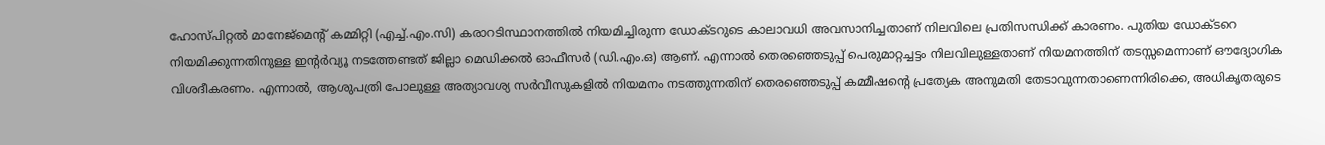ഹോസ്പിറ്റൽ മാനേജ്‌മെന്റ് കമ്മിറ്റി (എച്ച്.എം.സി) കരാറടിസ്ഥാനത്തിൽ നിയമിച്ചിരുന്ന ഡോക്ടറുടെ കാലാവധി അവസാനിച്ചതാണ് നിലവിലെ പ്രതിസന്ധിക്ക് കാരണം. പുതിയ ഡോക്ടറെ നിയമിക്കുന്നതിനുള്ള ഇന്റർവ്യൂ നടത്തേണ്ടത് ജില്ലാ മെഡിക്കൽ ഓഫീസർ (ഡി.എം.ഒ) ആണ്. എന്നാൽ തെരഞ്ഞെടുപ്പ് പെരുമാറ്റച്ചട്ടം നിലവിലുള്ളതാണ് നിയമനത്തിന് തടസ്സമെന്നാണ് ഔദ്യോഗിക വിശദീകരണം. എന്നാൽ, ആശുപത്രി പോലുള്ള അത്യാവശ്യ സർവീസുകളിൽ നിയമനം നടത്തുന്നതിന് തെരഞ്ഞെടുപ്പ് കമ്മീഷന്റെ പ്രത്യേക അനുമതി തേടാവുന്നതാണെന്നിരിക്കെ, അധികൃതരുടെ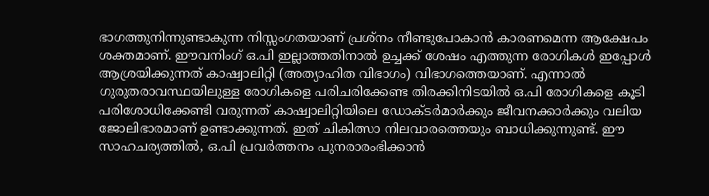ഭാഗത്തുനിന്നുണ്ടാകുന്ന നിസ്സംഗതയാണ് പ്രശ്നം നീണ്ടുപോകാൻ കാരണമെന്ന ആക്ഷേപം ശക്തമാണ്. ഈവനിംഗ് ഒ.പി ഇല്ലാത്തതിനാൽ ഉച്ചക്ക് ശേഷം എത്തുന്ന രോഗികൾ ഇപ്പോൾ ആശ്രയിക്കുന്നത് കാഷ്വാലിറ്റി (അത്യാഹിത വിഭാഗം) വിഭാഗത്തെയാണ്. എന്നാൽ ഗുരുതരാവസ്ഥയിലുള്ള രോഗികളെ പരിചരിക്കേണ്ട തിരക്കിനിടയിൽ ഒ.പി രോഗികളെ കൂടി പരിശോധിക്കേണ്ടി വരുന്നത് കാഷ്വാലിറ്റിയിലെ ഡോക്ടർമാർക്കും ജീവനക്കാർക്കും വലിയ ജോലിഭാരമാണ് ഉണ്ടാക്കുന്നത്. ഇത് ചികിത്സാ നിലവാരത്തെയും ബാധിക്കുന്നുണ്ട്. ഈ സാഹചര്യത്തിൽ, ഒ.പി പ്രവർത്തനം പുനരാരംഭിക്കാൻ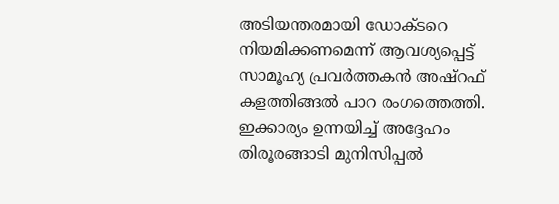അടിയന്തരമായി ഡോക്ടറെ നിയമിക്കണമെന്ന് ആവശ്യപ്പെട്ട് സാമൂഹ്യ പ്രവർത്തകൻ അഷ്റഫ് കളത്തിങ്ങൽ പാറ രംഗത്തെത്തി. ഇക്കാര്യം ഉന്നയിച്ച് അദ്ദേഹം തിരൂരങ്ങാടി മുനിസിപ്പൽ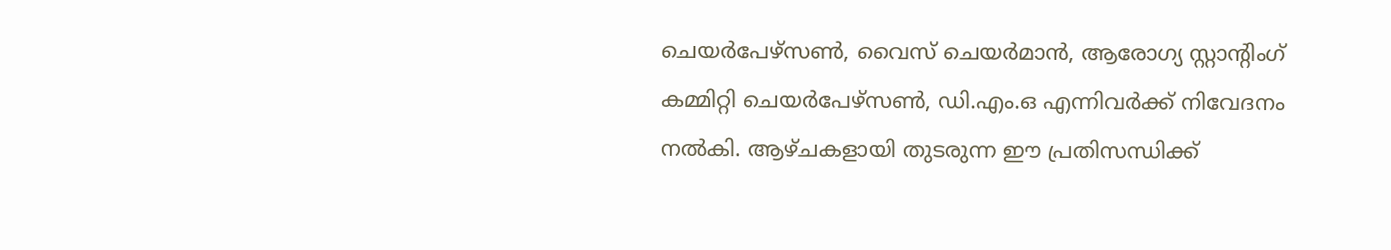ചെയർപേഴ്സൺ, വൈസ് ചെയർമാൻ, ആരോഗ്യ സ്റ്റാന്റിംഗ് കമ്മിറ്റി ചെയർപേഴ്സൺ, ഡി.എം.ഒ എന്നിവർക്ക് നിവേദനം നൽകി. ആഴ്ചകളായി തുടരുന്ന ഈ പ്രതിസന്ധിക്ക്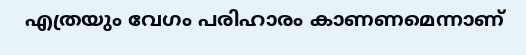എത്രയും വേഗം പരിഹാരം കാണണമെന്നാണ്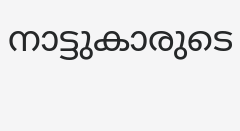നാട്ടുകാരുടെ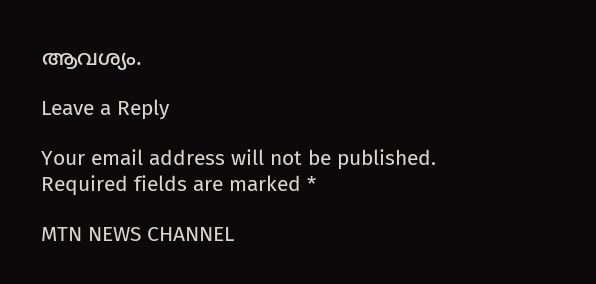ആവശ്യം.

Leave a Reply

Your email address will not be published. Required fields are marked *

MTN NEWS CHANNEL